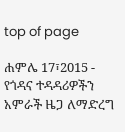top of page

ሐምሌ 17፣2015 - የጎዳና ተዳዳሪዎችን አምራች ዜጋ ለማድረግ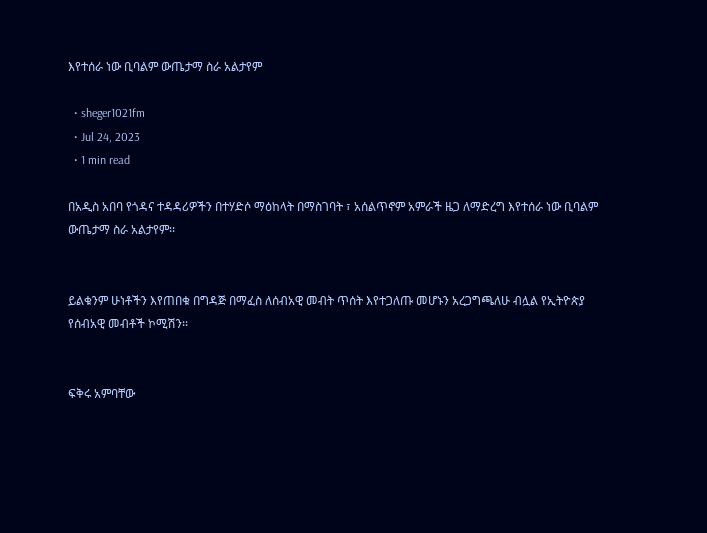እየተሰራ ነው ቢባልም ውጤታማ ስራ አልታየም

  • sheger1021fm
  • Jul 24, 2023
  • 1 min read

በአዲስ አበባ የጎዳና ተዳዳሪዎችን በተሃድሶ ማዕከላት በማስገባት ፣ አሰልጥኖም አምራች ዜጋ ለማድረግ እየተሰራ ነው ቢባልም ውጤታማ ስራ አልታየም፡፡


ይልቁንም ሁነቶችን እየጠበቁ በግዳጅ በማፈስ ለሰብአዊ መብት ጥሰት እየተጋለጡ መሆኑን አረጋግጫለሁ ብሏል የኢትዮጵያ የሰብአዊ መብቶች ኮሚሽን፡፡


ፍቅሩ አምባቸው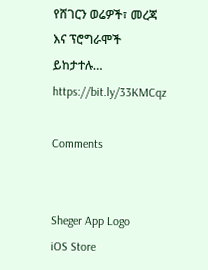የሸገርን ወሬዎች፣ መረጃ እና ፕሮግራሞች ይከታተሉ… https://bit.ly/33KMCqz

Comments


Sheger App Logo
iOS Store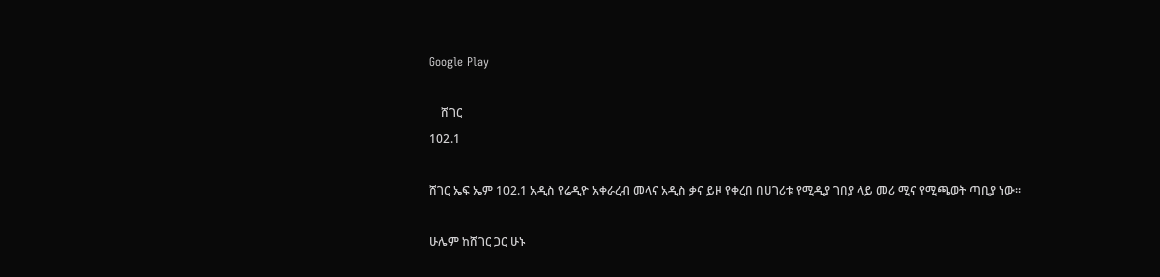Google Play

    ሸገር
102.1

ሸገር ኤፍ ኤም 102.1 አዲስ የሬዲዮ አቀራረብ መላና አዲስ ቃና ይዞ የቀረበ በሀገሪቱ የሚዲያ ገበያ ላይ መሪ ሚና የሚጫወት ጣቢያ ነው፡፡

ሁሌም ከሸገር ጋር ሁኑ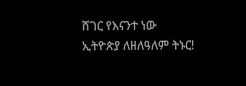ሸገር የእናንተ ነው
ኢትዮጵያ ለዘለዓለም ትኑር!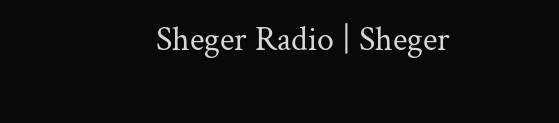Sheger Radio | Sheger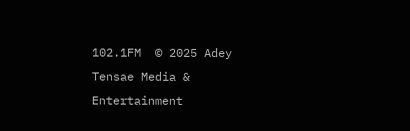102.1FM  © 2025 Adey Tensae Media & Entertainment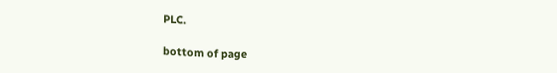PLC.

bottom of page